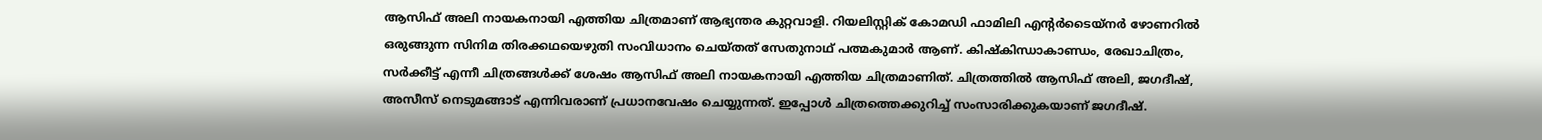ആസിഫ് അലി നായകനായി എത്തിയ ചിത്രമാണ് ആഭ്യന്തര കുറ്റവാളി. റിയലിസ്റ്റിക് കോമഡി ഫാമിലി എന്റർടൈയ്നർ ഴോണറിൽ ഒരുങ്ങുന്ന സിനിമ തിരക്കഥയെഴുതി സംവിധാനം ചെയ്തത് സേതുനാഥ് പത്മകുമാർ ആണ്. കിഷ്കിന്ധാകാണ്ഡം, രേഖാചിത്രം, സർക്കീട്ട് എന്നീ ചിത്രങ്ങൾക്ക് ശേഷം ആസിഫ് അലി നായകനായി എത്തിയ ചിത്രമാണിത്. ചിത്രത്തില്‍ ആസിഫ് അലി, ജഗദീഷ്, അസീസ് നെടുമങ്ങാട് എന്നിവരാണ് പ്രധാനവേഷം ചെയ്യുന്നത്. ഇപ്പോൾ ചിത്രത്തെക്കുറിച്ച് സംസാരിക്കുകയാണ് ജഗദീഷ്.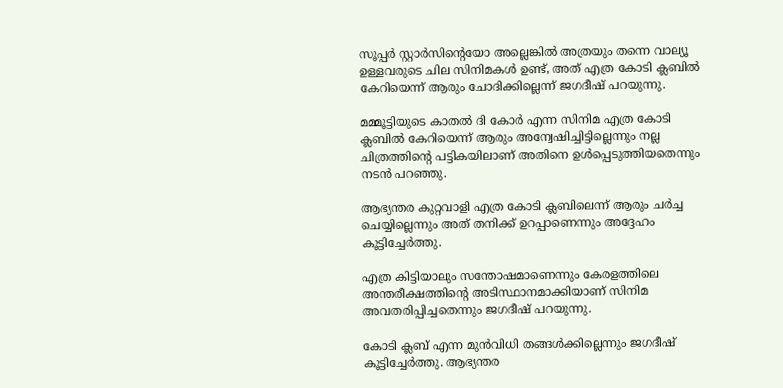സൂപ്പര്‍ സ്റ്റാര്‍സിന്റെയോ അല്ലെങ്കില്‍ അത്രയും തന്നെ വാല്യൂ ഉള്ളവരുടെ ചില സിനിമകള്‍ ഉണ്ട്, അത് എത്ര കോടി ക്ലബില്‍ കേറിയെന്ന് ആരും ചോദിക്കില്ലെന്ന് ജഗദീഷ് പറയുന്നു.

മമ്മൂട്ടിയുടെ കാതല്‍ ദി കോര്‍ എന്ന സിനിമ എത്ര കോടി ക്ലബില്‍ കേറിയെന്ന് ആരും അന്വേഷിച്ചിട്ടില്ലെന്നും നല്ല ചിത്രത്തിന്റെ പട്ടികയിലാണ് അതിനെ ഉള്‍പ്പെടുത്തിയതെന്നും നടന്‍ പറഞ്ഞു.

ആഭ്യന്തര കുറ്റവാളി എത്ര കോടി ക്ലബിലെന്ന് ആരും ചര്‍ച്ച ചെയ്യില്ലെന്നും അത് തനിക്ക് ഉറപ്പാണെന്നും അദ്ദേഹം കൂട്ടിച്ചേര്‍ത്തു.

എത്ര കിട്ടിയാലും സന്തോഷമാണെന്നും കേരളത്തിലെ അന്തരീക്ഷത്തിന്റെ അടിസ്ഥാനമാക്കിയാണ് സിനിമ അവതരിപ്പിച്ചതെന്നും ജഗദീഷ് പറയുന്നു.

കോടി ക്ലബ് എന്ന മുന്‍വിധി തങ്ങള്‍ക്കില്ലെന്നും ജഗദീഷ് കൂട്ടിച്ചേര്‍ത്തു. ആഭ്യന്തര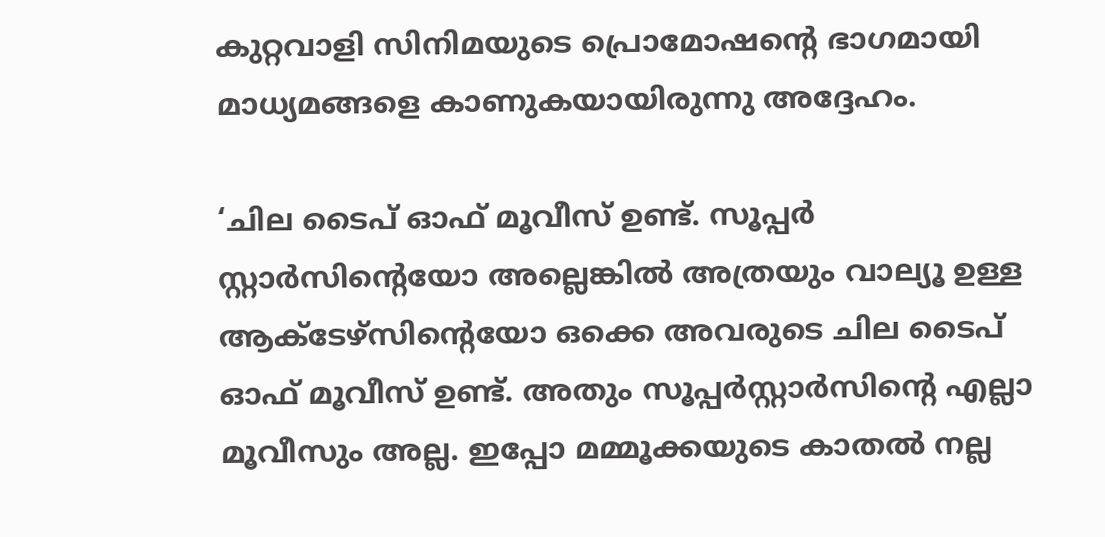കുറ്റവാളി സിനിമയുടെ പ്രൊമോഷന്റെ ഭാഗമായി മാധ്യമങ്ങളെ കാണുകയായിരുന്നു അദ്ദേഹം.

‘ചില ടൈപ് ഓഫ് മൂവീസ് ഉണ്ട്. സൂപ്പര്‍ സ്റ്റാര്‍സിന്റെയോ അല്ലെങ്കില്‍ അത്രയും വാല്യൂ ഉള്ള ആക്ടേഴ്‌സിന്റെയോ ഒക്കെ അവരുടെ ചില ടൈപ് ഓഫ് മൂവീസ് ഉണ്ട്. അതും സൂപ്പര്‍സ്റ്റാര്‍സിന്റെ എല്ലാ മൂവീസും അല്ല. ഇപ്പോ മമ്മൂക്കയുടെ കാതല്‍ നല്ല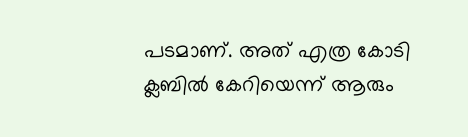പടമാണ്. അത് എത്ര കോടി ക്ലബില്‍ കേറിയെന്ന് ആരും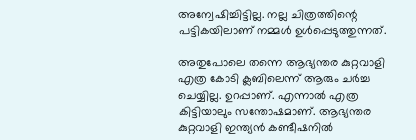അന്വേഷിച്ചിട്ടില്ല. നല്ല ചിത്രത്തിന്റെ പട്ടികയിലാണ് നമ്മള്‍ ഉള്‍പ്പെടുത്തുന്നത്.

അതുപോലെ തന്നെ ആഭ്യന്തര കുറ്റവാളി എത്ര കോടി ക്ലബിലെന്ന് ആരും ചര്‍ച്ച ചെയ്യില്ല. ഉറപ്പാണ്. എന്നാല്‍ എത്ര കിട്ടിയാലും സന്തോഷമാണ്. ആഭ്യന്തര കുറ്റവാളി ഇന്ത്യന്‍ കണ്ടീഷനില്‍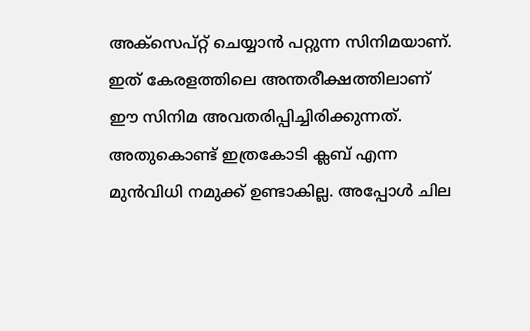അക്‌സെപ്റ്റ് ചെയ്യാന്‍ പറ്റുന്ന സിനിമയാണ്. ഇത് കേരളത്തിലെ അന്തരീക്ഷത്തിലാണ് ഈ സിനിമ അവതരിപ്പിച്ചിരിക്കുന്നത്. അതുകൊണ്ട് ഇത്രകോടി ക്ലബ് എന്ന മുന്‍വിധി നമുക്ക് ഉണ്ടാകില്ല. അപ്പോള്‍ ചില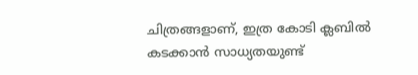ചിത്രങ്ങളാണ്, ഇത്ര കോടി ക്ലബില്‍ കടക്കാന്‍ സാധ്യതയുണ്ട്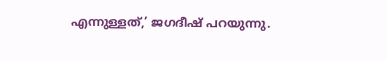എന്നുള്ളത്,’ ജഗദീഷ് പറയുന്നു.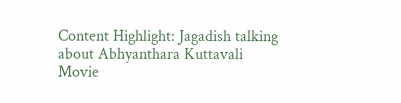Content Highlight: Jagadish talking about Abhyanthara Kuttavali Movie